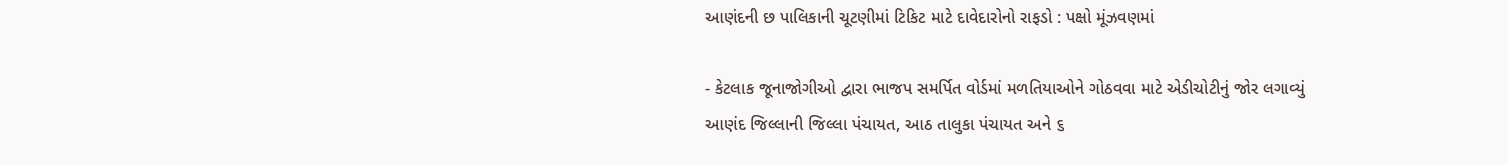આણંદની છ પાલિકાની ચૂટણીમાં ટિકિટ માટે દાવેદારોનો રાફડો : પક્ષો મૂંઝવણમાં

- કેટલાક જૂનાજોગીઓ દ્વારા ભાજપ સમર્પિત વોર્ડમાં મળતિયાઓને ગોઠવવા માટે એડીચોટીનું જોર લગાવ્યું
આણંદ જિલ્લાની જિલ્લા પંચાયત, આઠ તાલુકા પંચાયત અને ૬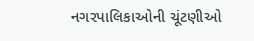નગરપાલિકાઓની ચૂંટણીઓ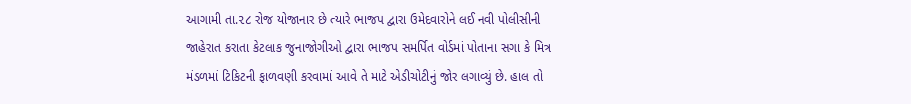આગામી તા.૨૮ રોજ યોજાનાર છે ત્યારે ભાજપ દ્વારા ઉમેદવારોને લઈ નવી પોલીસીની જાહેરાત કરાતા કેટલાક જુનાજોગીઓ દ્વારા ભાજપ સમર્પિત વોર્ડમાં પોતાના સગા કે મિત્ર મંડળમાં ટિકિટની ફાળવણી કરવામાં આવે તે માટે એડીચોટીનું જોર લગાવ્યું છે. હાલ તો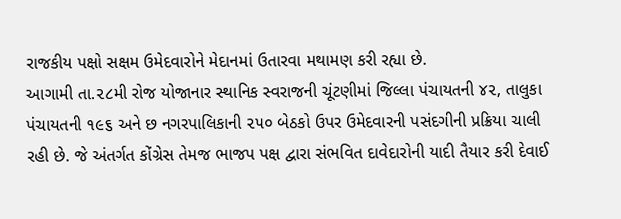રાજકીય પક્ષો સક્ષમ ઉમેદવારોને મેદાનમાં ઉતારવા મથામણ કરી રહ્યા છે.
આગામી તા.૨૮મી રોજ યોજાનાર સ્થાનિક સ્વરાજની ચૂંટણીમાં જિલ્લા પંચાયતની ૪૨, તાલુકા પંચાયતની ૧૯૬ અને છ નગરપાલિકાની ૨૫૦ બેઠકો ઉપર ઉમેદવારની પસંદગીની પ્રક્રિયા ચાલી રહી છે. જે અંતર્ગત કોંગ્રેસ તેમજ ભાજપ પક્ષ દ્વારા સંભવિત દાવેદારોની યાદી તૈયાર કરી દેવાઈ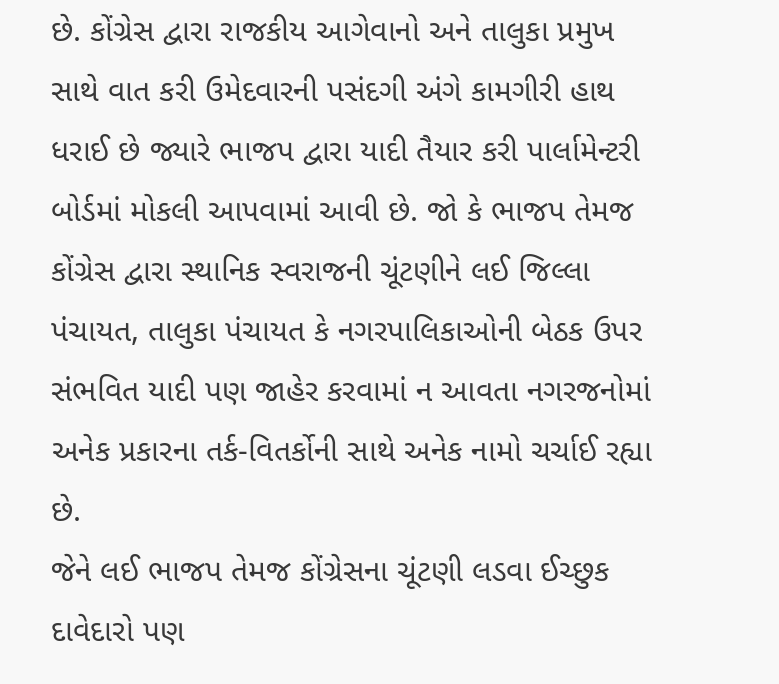છે. કોંગ્રેસ દ્વારા રાજકીય આગેવાનો અને તાલુકા પ્રમુખ સાથે વાત કરી ઉમેદવારની પસંદગી અંગે કામગીરી હાથ ધરાઈ છે જ્યારે ભાજપ દ્વારા યાદી તૈયાર કરી પાર્લામેન્ટરી બોર્ડમાં મોકલી આપવામાં આવી છે. જો કે ભાજપ તેમજ કોંગ્રેસ દ્વારા સ્થાનિક સ્વરાજની ચૂંટણીને લઈ જિલ્લા પંચાયત, તાલુકા પંચાયત કે નગરપાલિકાઓની બેઠક ઉપર સંભવિત યાદી પણ જાહેર કરવામાં ન આવતા નગરજનોમાં અનેક પ્રકારના તર્ક-વિતર્કોની સાથે અનેક નામો ચર્ચાઈ રહ્યા છે.
જેને લઈ ભાજપ તેમજ કોંગ્રેસના ચૂંટણી લડવા ઈચ્છુક દાવેદારો પણ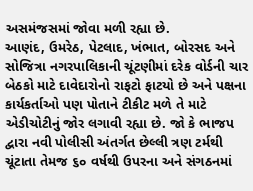અસમંજસમાં જોવા મળી રહ્યા છે.
આણંદ, ઉમરેઠ, પેટલાદ, ખંભાત, બોરસદ અને સોજિત્રા નગરપાલિકાની ચૂંટણીમાં દરેક વોર્ડની ચાર બેઠકો માટે દાવેદારોનો રાફટો ફાટયો છે અને પક્ષના કાર્યકર્તાઓ પણ પોતાને ટીકીટ મળે તે માટે એડીચોટીનું જોર લગાવી રહ્યા છે. જો કે ભાજપ દ્વારા નવી પોલીસી અંતર્ગત છેલ્લી ત્રણ ટર્મથી ચૂંટાતા તેમજ ૬૦ વર્ષથી ઉપરના અને સંગઠનમાં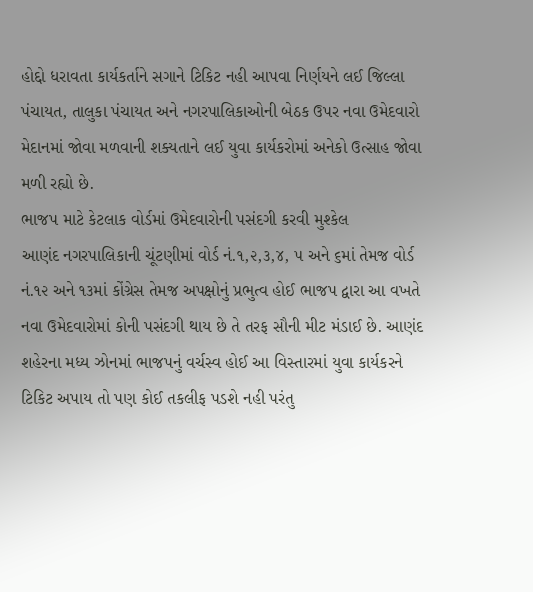હોદ્દો ધરાવતા કાર્યકર્તાને સગાને ટિકિટ નહી આપવા નિર્ણયને લઈ જિલ્લા પંચાયત, તાલુકા પંચાયત અને નગરપાલિકાઓની બેઠક ઉપર નવા ઉમેદવારો મેદાનમાં જોવા મળવાની શક્યતાને લઈ યુવા કાર્યકરોમાં અનેકો ઉત્સાહ જોવા મળી રહ્યો છે.
ભાજપ માટે કેટલાક વોર્ડમાં ઉમેદવારોની પસંદગી કરવી મુશ્કેલ
આણંદ નગરપાલિકાની ચૂંટણીમાં વોર્ડ નં.૧,૨,૩,૪, ૫ અને ૬માં તેમજ વોર્ડ નં.૧૨ અને ૧૩માં કોંગ્રેસ તેમજ અપક્ષોનું પ્રભુત્વ હોઈ ભાજપ દ્વારા આ વખતે નવા ઉમેદવારોમાં કોની પસંદગી થાય છે તે તરફ સૌની મીટ મંડાઈ છે. આણંદ શહેરના મધ્ય ઝોનમાં ભાજપનું વર્ચસ્વ હોઈ આ વિસ્તારમાં યુવા કાર્યકરને ટિકિટ અપાય તો પણ કોઈ તકલીફ પડશે નહી પરંતુ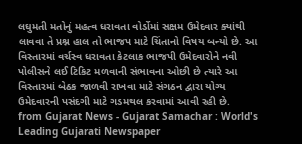લઘુમતી મતોનું મહત્વ ધરાવતા વોર્ડોમાં સક્ષમ ઉમેદવાર ક્યાંથી લાવવા તે પ્રશ્ન હાલ તો ભાજપ માટે ચિંતાનો વિષય બન્યો છે. આ વિસ્તારમાં વર્ચસ્વ ધરાવતા કેટલાક ભાજપી ઉમેદવારોને નવી પોલીસને લઈ ટિકિટ મળવાની સંભાવના ઓછી છે ત્યારે આ વિસ્તારમાં બેઠક જાળવી રાખવા માટે સંગઠન દ્વારા યોગ્ય ઉમેદવારની પસંદગી માટે ગડમથલ કરવામાં આવી રહી છે.
from Gujarat News - Gujarat Samachar : World's Leading Gujarati Newspaper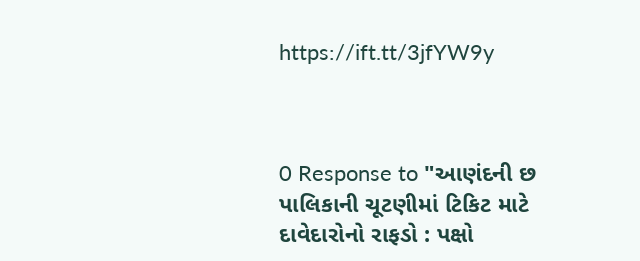https://ift.tt/3jfYW9y



0 Response to "આણંદની છ પાલિકાની ચૂટણીમાં ટિકિટ માટે દાવેદારોનો રાફડો : પક્ષો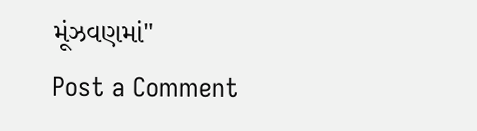મૂંઝવણમાં"
Post a Comment